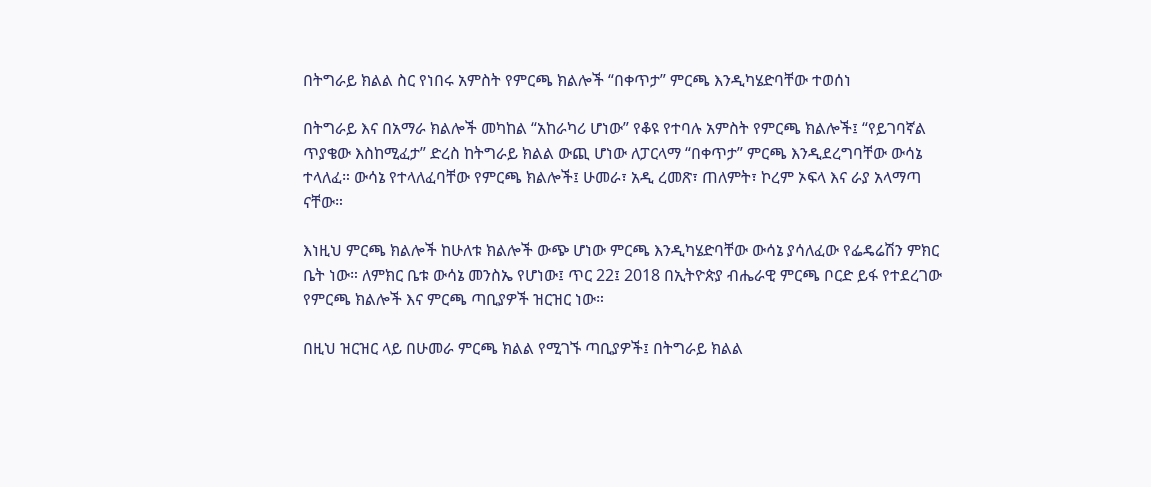በትግራይ ክልል ስር የነበሩ አምስት የምርጫ ክልሎች “በቀጥታ” ምርጫ እንዲካሄድባቸው ተወሰነ

በትግራይ እና በአማራ ክልሎች መካከል “አከራካሪ ሆነው” የቆዩ የተባሉ አምስት የምርጫ ክልሎች፤ “የይገባኛል ጥያቄው እስከሚፈታ” ድረስ ከትግራይ ክልል ውጪ ሆነው ለፓርላማ “በቀጥታ” ምርጫ እንዲደረግባቸው ውሳኔ ተላለፈ። ውሳኔ የተላለፈባቸው የምርጫ ክልሎች፤ ሁመራ፣ አዲ ረመጽ፣ ጠለምት፣ ኮረም ኦፍላ እና ራያ አላማጣ ናቸው።

እነዚህ ምርጫ ክልሎች ከሁለቱ ክልሎች ውጭ ሆነው ምርጫ እንዲካሄድባቸው ውሳኔ ያሳለፈው የፌዴሬሽን ምክር ቤት ነው። ለምክር ቤቱ ውሳኔ መንስኤ የሆነው፤ ጥር 22፤ 2018 በኢትዮጵያ ብሔራዊ ምርጫ ቦርድ ይፋ የተደረገው የምርጫ ክልሎች እና ምርጫ ጣቢያዎች ዝርዝር ነው።

በዚህ ዝርዝር ላይ በሁመራ ምርጫ ክልል የሚገኙ ጣቢያዎች፤ በትግራይ ክልል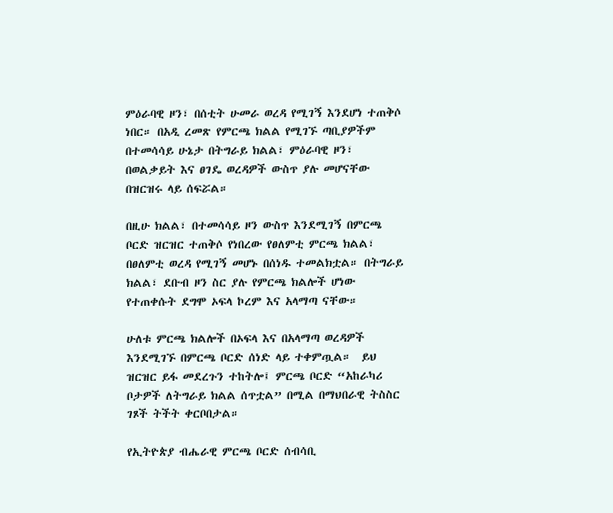ምዕራባዊ ዞን፣ በሰቲት ሁመራ ወረዳ የሚገኝ እንደሆነ ተጠቅሶ ነበር። በአዲ ረመጽ የምርጫ ክልል የሚገኙ ጣቢያዎችም በተመሳሳይ ሁኔታ በትግራይ ክልል፣ ምዕራባዊ ዞን፣ በወልቃይት እና ፀገዴ ወረዳዎች ውስጥ ያሉ መሆናቸው በዝርዝሩ ላይ ሰፍሯል።

በዚሁ ክልል፣ በተመሳሳይ ዞን ውስጥ እንደሚገኝ በምርጫ ቦርድ ዝርዝር ተጠቅሶ የነበረው የፀለምቲ ምርጫ ክልል፣ በፀለምቲ ወረዳ የሚገኝ መሆኑ በሰነዱ ተመልክቷል። በትግራይ ክልል፣ ደቡብ ዞን ስር ያሉ የምርጫ ክልሎች ሆነው የተጠቀሱት ደግሞ ኦፍላ ኮረም እና አላማጣ ናቸው።

ሁለቱ ምርጫ ክልሎች በኦፍላ እና በአላማጣ ወረዳዎች እንደሚገኙ በምርጫ ቦርድ ሰነድ ላይ ተቀምጧል።  ይህ ዝርዝር ይፋ መደረጉን ተከትሎ፤ ምርጫ ቦርድ “አከራካሪ ቦታዎች ለትግራይ ክልል ሰጥቷል” በሚል በማህበራዊ ትስስር ገጾች ትችት ቀርቦበታል።

የኢትዮጵያ ብሔራዊ ምርጫ ቦርድ ሰብሳቢ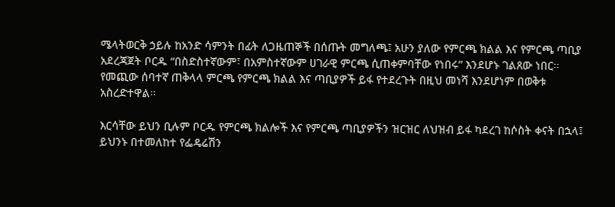ሜላትወርቅ ኃይሉ ከአንድ ሳምንት በፊት ለጋዜጠኞች በሰጡት መግለጫ፤ አሁን ያለው የምርጫ ክልል እና የምርጫ ጣቢያ አደረጃጀት ቦርዱ “በስድስተኛውም፣ በአምስተኛውም ሀገራዊ ምርጫ ሲጠቀምባቸው የነበሩ” እንደሆኑ ገልጸው ነበር። የመጪው ሰባተኛ ጠቅላላ ምርጫ የምርጫ ክልል እና ጣቢያዎች ይፋ የተደረጉት በዚህ መነሻ እንደሆነም በወቅቱ አስረድተዋል።

እርሳቸው ይህን ቢሉም ቦርዱ የምርጫ ክልሎች እና የምርጫ ጣቢያዎችን ዝርዝር ለህዝብ ይፋ ካደረገ ከሶስት ቀናት በኋላ፤ ይህንኑ በተመለከተ የፌዴሬሽን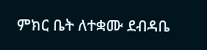ምክር ቤት ለተቋሙ ደብዳቤ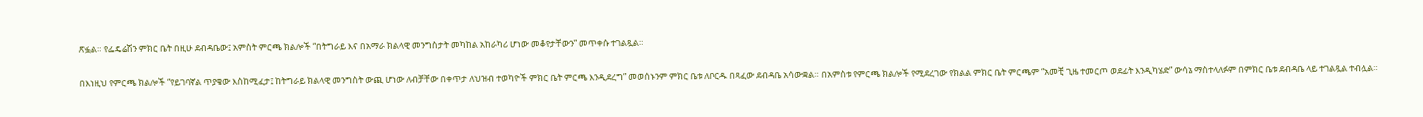ጽፏል። የፌዴሬሽን ምክር ቤት በዚሁ ደብዳቤው፤ አምስት ምርጫ ክልሎች “በትግራይ እና በአማራ ክልላዊ መንግስታት መካከል አከራካሪ ሆነው መቆየታቸውን” መጥቀሱ ተገልጿል።

በእነዚህ የምርጫ ክልሎች “የይገባኛል ጥያቄው እስከሚፈታ፤ ከትግራይ ክልላዊ መንግስት ውጪ ሆነው ለብቻቸው በቀጥታ ለህዝብ ተወካዮች ምክር ቤት ምርጫ እንዲደረግ” መወሰኑንም ምክር ቤቱ ለቦርዱ በጻፈው ደብዳቤ አሳውቋል። በአምስቱ የምርጫ ክልሎች የሚደረገው የክልል ምክር ቤት ምርጫም “አመቺ ጊዜ ተመርጦ ወደፊት እንዲካሄድ” ውሳኔ ማስተላለፉም በምክር ቤቱ ደብዳቤ ላይ ተገልጿል ተብሏል።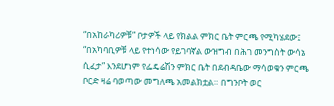“በአከራካሪዎቹ” ቦታዎች ላይ የክልል ምክር ቤት ምርጫ የሚካሄደው፤ “በአካባቢዎቹ ላይ የተነሳው የይገባኛል ውዝግብ በሕገ መንግስት ውሳኔ ሲፈታ” እንደሆነም የፌዴሬሽን ምክር ቤት በደብዳቤው ማሳወቁን ምርጫ ቦርድ ዛሬ ባወጣው መግለጫ አመልክቷል። በግንቦት ወር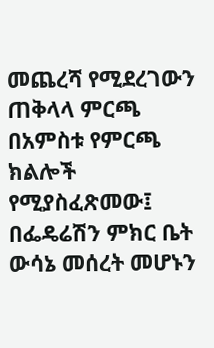መጨረሻ የሚደረገውን ጠቅላላ ምርጫ በአምስቱ የምርጫ ክልሎች የሚያስፈጽመው፤ በፌዴሬሽን ምክር ቤት ውሳኔ መሰረት መሆኑን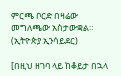ምርጫ ቦርድ በዛሬው መግለጫው አስታውቋል። (ኢትዮጵያ ኢንሳይደር)

[በዚህ ዘገባ ላይ ከቆይታ በኋላ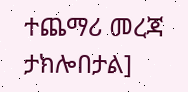ተጨማሪ መረጃ ታክሎበታል]